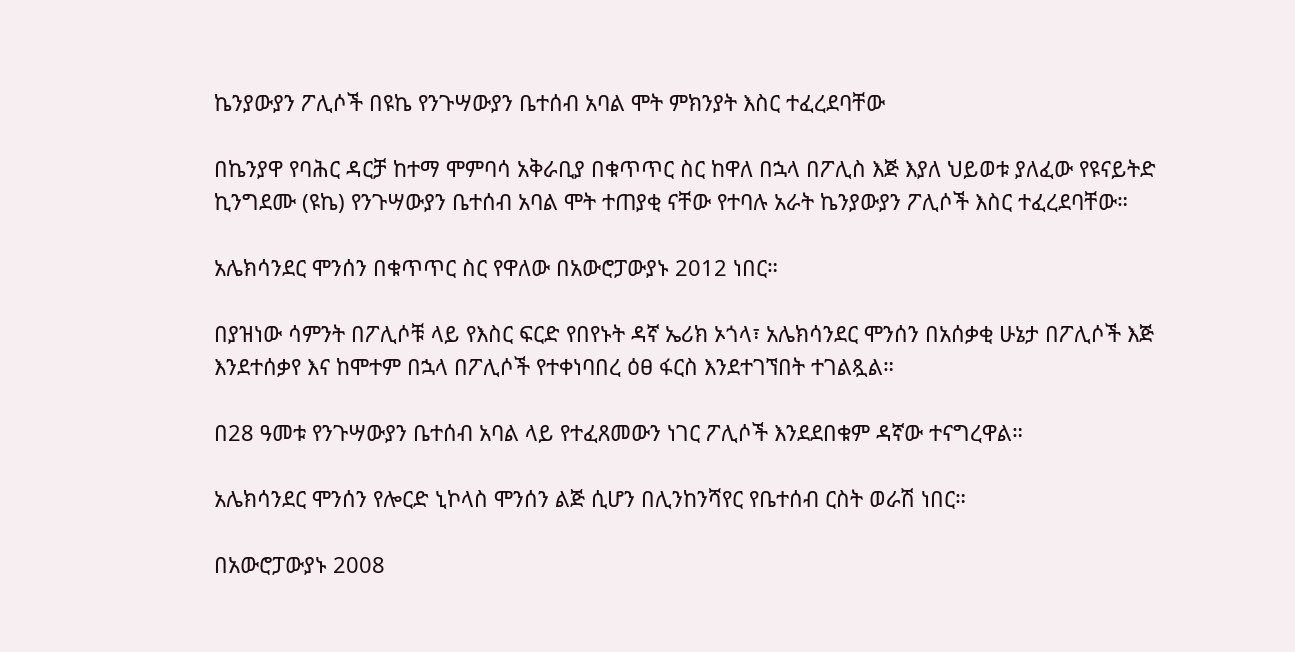ኬንያውያን ፖሊሶች በዩኬ የንጉሣውያን ቤተሰብ አባል ሞት ምክንያት እስር ተፈረደባቸው

በኬንያዋ የባሕር ዳርቻ ከተማ ሞምባሳ አቅራቢያ በቁጥጥር ስር ከዋለ በኋላ በፖሊስ እጅ እያለ ህይወቱ ያለፈው የዩናይትድ ኪንግደሙ (ዩኬ) የንጉሣውያን ቤተሰብ አባል ሞት ተጠያቂ ናቸው የተባሉ አራት ኬንያውያን ፖሊሶች እስር ተፈረደባቸው።

አሌክሳንደር ሞንሰን በቁጥጥር ስር የዋለው በአውሮፓውያኑ 2012 ነበር።

በያዝነው ሳምንት በፖሊሶቹ ላይ የእስር ፍርድ የበየኑት ዳኛ ኤሪክ ኦጎላ፣ አሌክሳንደር ሞንሰን በአሰቃቂ ሁኔታ በፖሊሶች እጅ እንደተሰቃየ እና ከሞተም በኋላ በፖሊሶች የተቀነባበረ ዕፀ ፋርስ እንደተገኘበት ተገልጿል።

በ28 ዓመቱ የንጉሣውያን ቤተሰብ አባል ላይ የተፈጸመውን ነገር ፖሊሶች እንደደበቁም ዳኛው ተናግረዋል።

አሌክሳንደር ሞንሰን የሎርድ ኒኮላስ ሞንሰን ልጅ ሲሆን በሊንከንሻየር የቤተሰብ ርስት ወራሽ ነበር።

በአውሮፓውያኑ 2008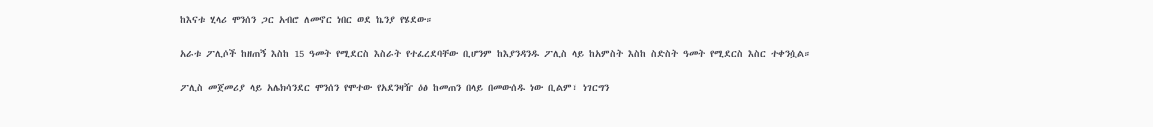ከእናቱ ሂላሪ ሞንሰን ጋር አብሮ ለመኖር ነበር ወደ ኬንያ የሄደው።

አራቱ ፖሊሶች ከዘጠኝ እስከ 15 ዓመት የሚደርስ እስራት የተፈረደባቸው ቢሆንም ከእያንዳንዱ ፖሊስ ላይ ከአምስት እስከ ስድስት ዓመት የሚደርስ እስር ተቀንሷል።

ፖሊስ መጀመሪያ ላይ አሌክሳንደር ሞንሰን የሞተው የአደንዛዥ ዕፅ ከመጠን በላይ በመውሰዱ ነው ቢልም፣ ነገርግን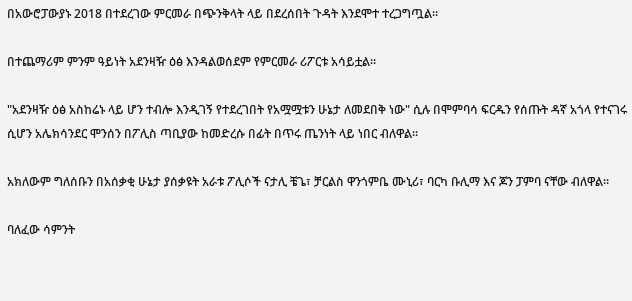በአውሮፓውያኑ 2018 በተደረገው ምርመራ በጭንቅላት ላይ በደረሰበት ጉዳት እንደሞተ ተረጋግጧል።

በተጨማሪም ምንም ዓይነት አደንዛዥ ዕፅ እንዳልወሰደም የምርመራ ሪፖርቱ አሳይቷል።

"አደንዛዥ ዕፅ አስከሬኑ ላይ ሆን ተብሎ እንዲገኝ የተደረገበት የአሟሟቱን ሁኔታ ለመደበቅ ነው" ሲሉ በሞምባሳ ፍርዱን የሰጡት ዳኛ አጎላ የተናገሩ ሲሆን አሌክሳንደር ሞንሰን በፖሊስ ጣቢያው ከመድረሱ በፊት በጥሩ ጤንነት ላይ ነበር ብለዋል።

አክለውም ግለሰቡን በአሰቃቂ ሁኔታ ያሰቃዩት አራቱ ፖሊሶች ናታሊ ቼጌ፣ ቻርልስ ዋንጎምቤ ሙኒሪ፣ ባርካ ቡሊማ እና ጆን ፓምባ ናቸው ብለዋል።

ባለፈው ሳምንት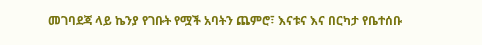መገባደጃ ላይ ኬንያ የገቡት የሟች አባትን ጨምሮ፣ እናቱና እና በርካታ የቤተሰቡ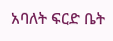አባለት ፍርድ ቤት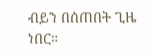ብይን በሰጠበት ጊዜ ነበር።